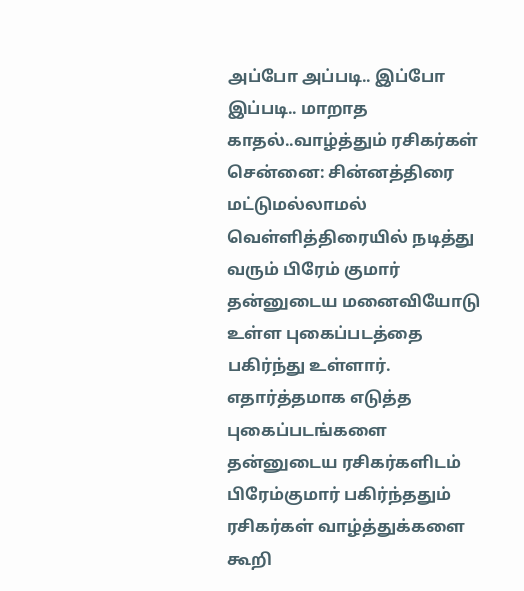அப்போ அப்படி.. இப்போ இப்படி.. மாறாத காதல்..வாழ்த்தும் ரசிகர்கள்
சென்னை: சின்னத்திரை மட்டுமல்லாமல் வெள்ளித்திரையில் நடித்து வரும் பிரேம் குமார் தன்னுடைய மனைவியோடு உள்ள புகைப்படத்தை பகிர்ந்து உள்ளார்.
எதார்த்தமாக எடுத்த புகைப்படங்களை தன்னுடைய ரசிகர்களிடம் பிரேம்குமார் பகிர்ந்ததும் ரசிகர்கள் வாழ்த்துக்களை கூறி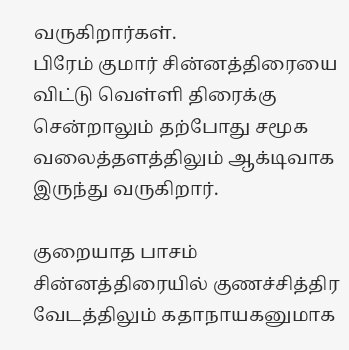வருகிறார்கள்.
பிரேம் குமார் சின்னத்திரையை விட்டு வெள்ளி திரைக்கு சென்றாலும் தற்போது சமூக வலைத்தளத்திலும் ஆக்டிவாக இருந்து வருகிறார்.

குறையாத பாசம்
சின்னத்திரையில் குணச்சித்திர வேடத்திலும் கதாநாயகனுமாக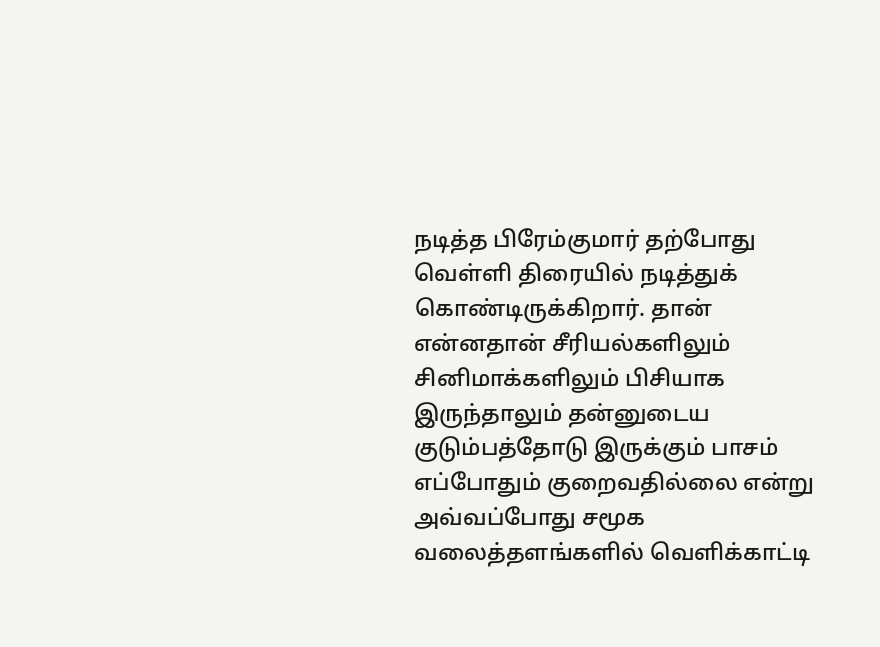நடித்த பிரேம்குமார் தற்போது வெள்ளி திரையில் நடித்துக் கொண்டிருக்கிறார். தான் என்னதான் சீரியல்களிலும் சினிமாக்களிலும் பிசியாக இருந்தாலும் தன்னுடைய குடும்பத்தோடு இருக்கும் பாசம் எப்போதும் குறைவதில்லை என்று அவ்வப்போது சமூக வலைத்தளங்களில் வெளிக்காட்டி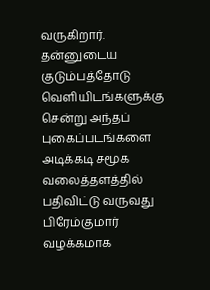வருகிறார். தன்னுடைய குடும்பத்தோடு வெளியிடங்களுக்கு சென்று அந்தப் புகைப்படங்களை அடிக்கடி சமூக வலைத்தளத்தில் பதிவிட்டு வருவது பிரேம்குமார் வழக்கமாக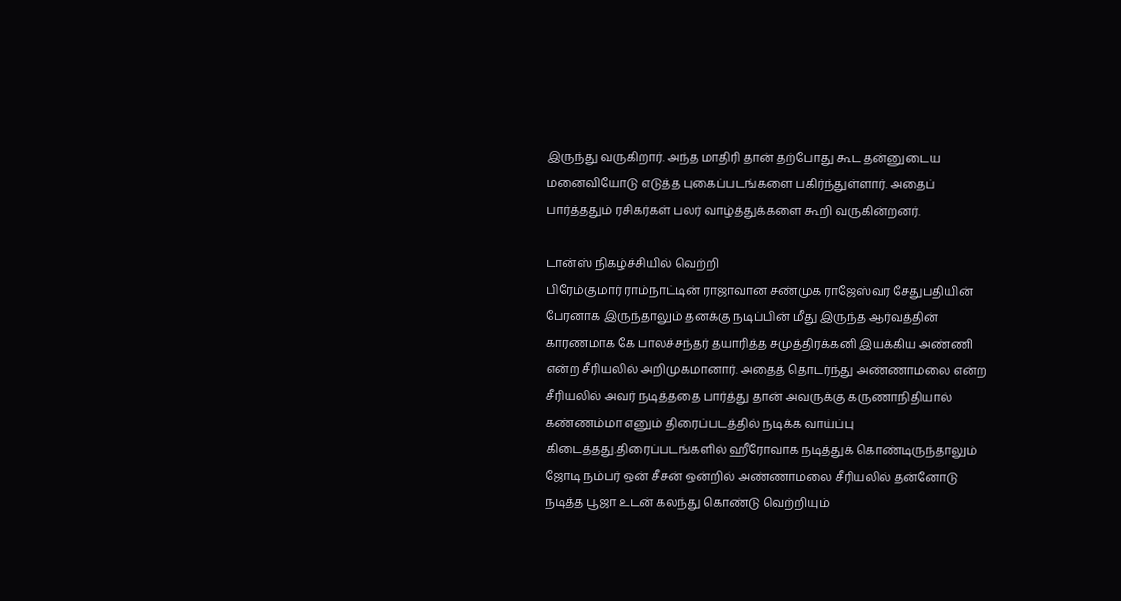இருந்து வருகிறார். அந்த மாதிரி தான் தற்போது கூட தன்னுடைய மனைவியோடு எடுத்த புகைப்படங்களை பகிர்ந்துள்ளார். அதைப் பார்த்ததும் ரசிகர்கள் பலர் வாழ்த்துக்களை கூறி வருகின்றனர்.

டான்ஸ் நிகழ்ச்சியில் வெற்றி
பிரேம்குமார் ராம்நாட்டின் ராஜாவான சண்முக ராஜேஸ்வர சேதுபதியின் பேரனாக இருந்தாலும் தனக்கு நடிப்பின் மீது இருந்த ஆர்வத்தின் காரணமாக கே பாலச்சந்தர் தயாரித்த சமுத்திரக்கனி இயக்கிய அண்ணி என்ற சீரியலில் அறிமுகமானார். அதைத் தொடர்ந்து அண்ணாமலை என்ற சீரியலில் அவர் நடித்ததை பார்த்து தான் அவருக்கு கருணாநிதியால் கண்ணம்மா எனும் திரைப்படத்தில் நடிக்க வாய்ப்பு கிடைத்தது.திரைப்படங்களில் ஹீரோவாக நடித்துக் கொண்டிருந்தாலும் ஜோடி நம்பர் ஒன் சீசன் ஒன்றில் அண்ணாமலை சீரியலில் தன்னோடு நடித்த பூஜா உடன் கலந்து கொண்டு வெற்றியும்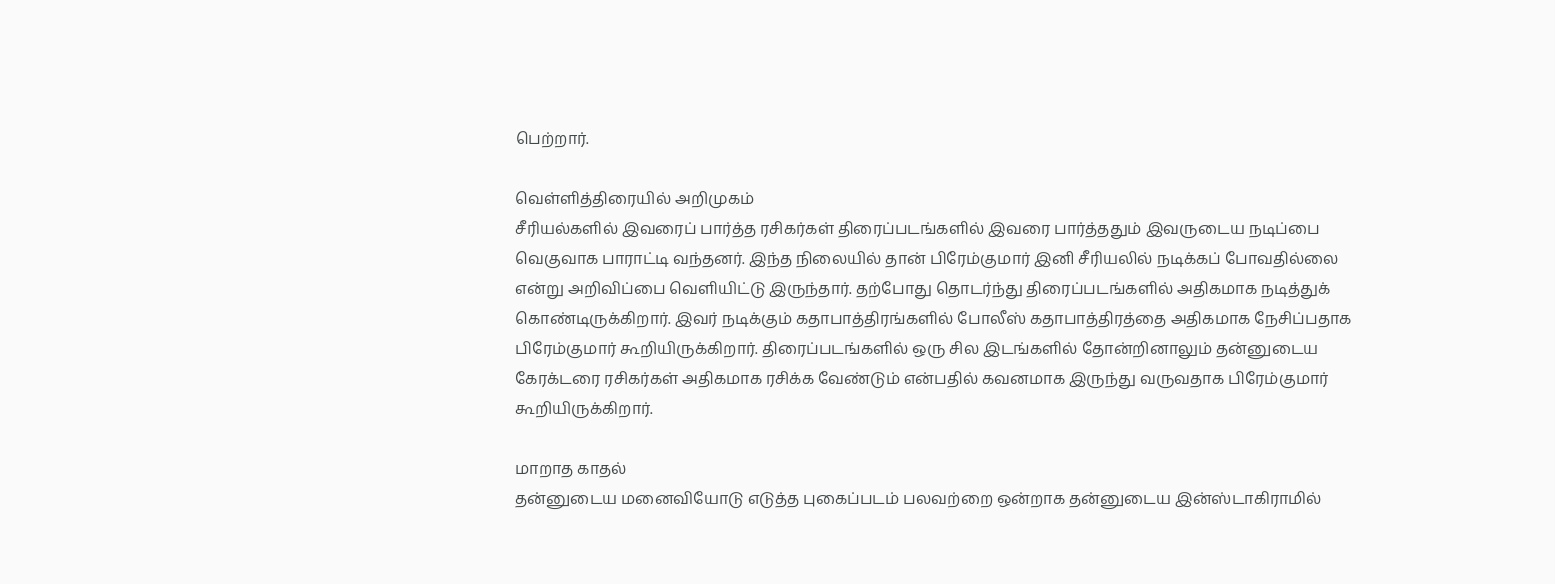பெற்றார்.

வெள்ளித்திரையில் அறிமுகம்
சீரியல்களில் இவரைப் பார்த்த ரசிகர்கள் திரைப்படங்களில் இவரை பார்த்ததும் இவருடைய நடிப்பை வெகுவாக பாராட்டி வந்தனர். இந்த நிலையில் தான் பிரேம்குமார் இனி சீரியலில் நடிக்கப் போவதில்லை என்று அறிவிப்பை வெளியிட்டு இருந்தார். தற்போது தொடர்ந்து திரைப்படங்களில் அதிகமாக நடித்துக் கொண்டிருக்கிறார். இவர் நடிக்கும் கதாபாத்திரங்களில் போலீஸ் கதாபாத்திரத்தை அதிகமாக நேசிப்பதாக பிரேம்குமார் கூறியிருக்கிறார். திரைப்படங்களில் ஒரு சில இடங்களில் தோன்றினாலும் தன்னுடைய கேரக்டரை ரசிகர்கள் அதிகமாக ரசிக்க வேண்டும் என்பதில் கவனமாக இருந்து வருவதாக பிரேம்குமார் கூறியிருக்கிறார்.

மாறாத காதல்
தன்னுடைய மனைவியோடு எடுத்த புகைப்படம் பலவற்றை ஒன்றாக தன்னுடைய இன்ஸ்டாகிராமில்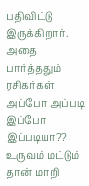பதிவிட்டு இருக்கிறார். அதை பார்த்ததும் ரசிகர்கள் அப்போ அப்படி இப்போ இப்படியா?? உருவம் மட்டும் தான் மாறி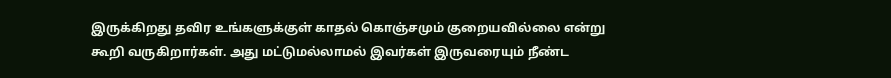இருக்கிறது தவிர உங்களுக்குள் காதல் கொஞ்சமும் குறையவில்லை என்று கூறி வருகிறார்கள். அது மட்டுமல்லாமல் இவர்கள் இருவரையும் நீண்ட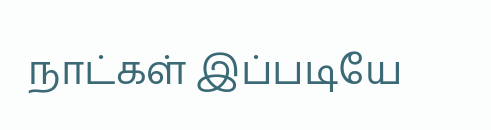நாட்கள் இப்படியே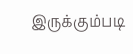இருக்கும்படி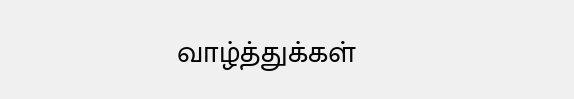வாழ்த்துக்கள்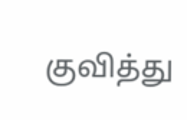குவித்து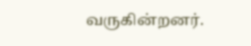வருகின்றனர்.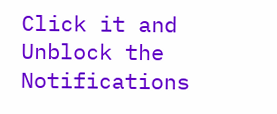Click it and Unblock the Notifications